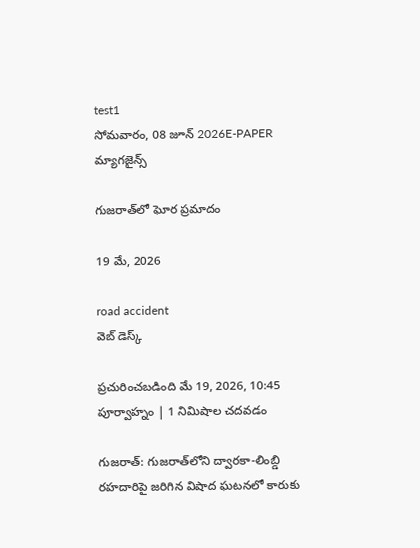test1
సోమవారం, 08 జూన్ 2026E-PAPER
మ్యాగజైన్స్

గుజరాత్‌లో ఘోర ప్రమాదం

19 మే, 2026

road accident
వెబ్ డెస్క్

ప్రచురించబడింది మే 19, 2026, 10:45 పూర్వాహ్నం | 1 నిమిషాల చదవడం

గుజరాత్‌: గుజరాత్‌లోని ద్వారకా-లింబ్డి రహదారిపై జరిగిన విషాద ఘటనలో కారుకు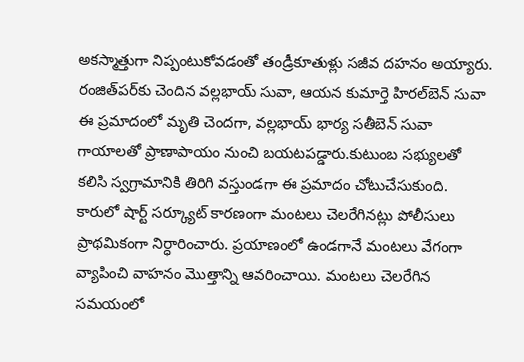అకస్మాత్తుగా నిప్పంటుకోవడంతో తండ్రీకూతుళ్లు సజీవ దహనం అయ్యారు. రంజిత్‌పర్‌కు చెందిన వల్లభాయ్ సువా, ఆయన కుమార్తె హిరల్‌బెన్ సువా ఈ ప్రమాదంలో మృతి చెందగా, వల్లభాయ్ భార్య సతీబెన్ సువా గాయాలతో ప్రాణాపాయం నుంచి బయటపడ్డారు.కుటుంబ సభ్యులతో కలిసి స్వగ్రామానికి తిరిగి వస్తుండగా ఈ ప్రమాదం చోటుచేసుకుంది. కారులో షార్ట్ సర్క్యూట్ కారణంగా మంటలు చెలరేగినట్లు పోలీసులు ప్రాథమికంగా నిర్ధారించారు. ప్రయాణంలో ఉండగానే మంటలు వేగంగా వ్యాపించి వాహనం మొత్తాన్ని ఆవరించాయి. మంటలు చెలరేగిన సమయంలో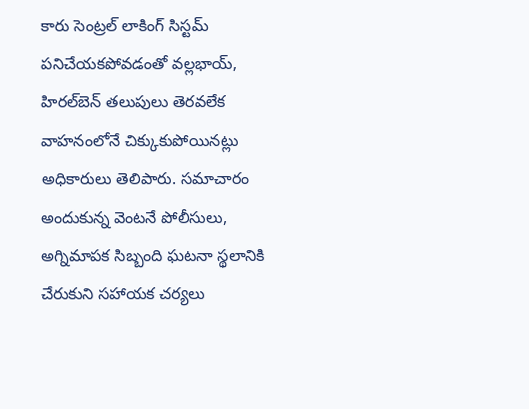కారు సెంట్రల్ లాకింగ్ సిస్టమ్ పనిచేయకపోవడంతో వల్లభాయ్, హిరల్‌బెన్ తలుపులు తెరవలేక వాహనంలోనే చిక్కుకుపోయినట్లు అధికారులు తెలిపారు. సమాచారం అందుకున్న వెంటనే పోలీసులు, అగ్నిమాపక సిబ్బంది ఘటనా స్థలానికి చేరుకుని సహాయక చర్యలు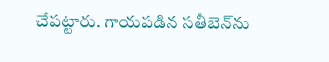చేపట్టారు. గాయపడిన సతీబెన్‌ను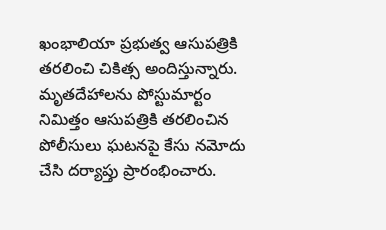ఖంభాలియా ప్రభుత్వ ఆసుపత్రికి తరలించి చికిత్స అందిస్తున్నారు.
మృతదేహాలను పోస్టుమార్టం నిమిత్తం ఆసుపత్రికి తరలించిన పోలీసులు ఘటనపై కేసు నమోదు చేసి దర్యాప్తు ప్రారంభించారు.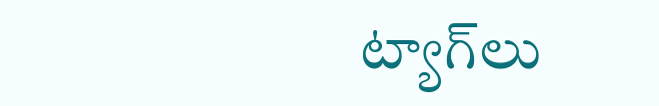ట్యాగ్‌లు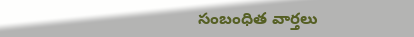సంబంధిత వార్తలు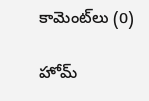కామెంట్‌లు (0)

హోమ్